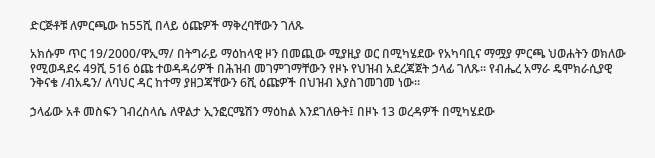ድርጅቶቹ ለምርጫው ከ55ሺ በላይ ዕጩዎች ማቅረባቸውን ገለጹ

አክሱም ጥር 19/2000/ዋኢማ/ በትግራይ ማዕከላዊ ዞን በመጪው ሚያዚያ ወር በሚካሄደው የአካባቢና ማሟያ ምርጫ ህወሐትን ወክለው የሚወዳደሩ 49ሺ 516 ዕጩ ተወዳዳሪዎች በሕዝብ መገምገማቸውን የዞኑ የህዝብ አደረጃጀት ኃላፊ ገለጹ። የብሔረ አማራ ዴሞክራሲያዊ ንቅናቄ /ብአዴን/ ለባህር ዳር ከተማ ያዘጋጃቸውን 6ሺ ዕጩዎች በህዝብ እያስገመገመ ነው።

ኃላፊው አቶ መስፍን ገብረስላሴ ለዋልታ ኢንፎርሜሽን ማዕከል እንደገለፁት፤ በዞኑ 13 ወረዳዎች በሚካሄደው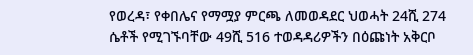የወረዳ፣ የቀበሌና የማሟያ ምርጫ ለመወዳደር ህወሓት 24ሺ 274 ሴቶች የሚገኙባቸው 49ሺ 516 ተወዳዳሪዎችን በዕጩነት አቅርቦ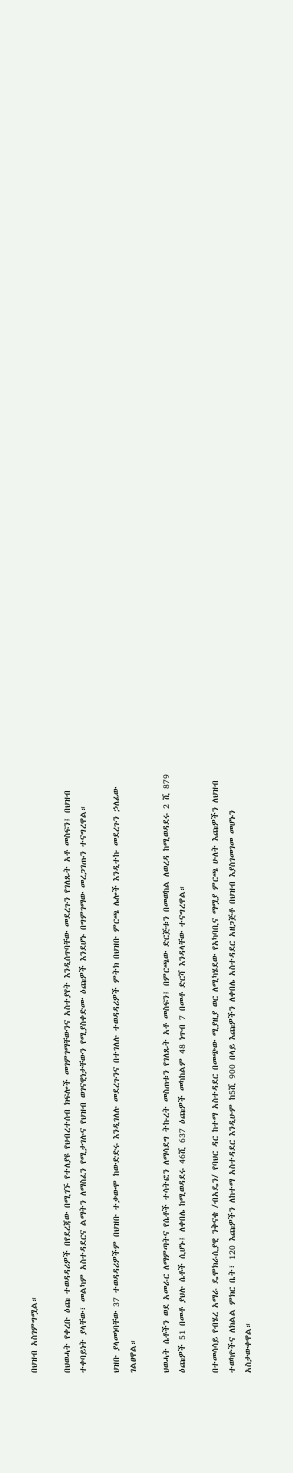በህዝብ አስገምግሟል።

በህወሓት የቀረቡ ዕጩ ተወዳዳሪዎች በየደረጃው በሚገኙ የተለያዩ የህብረተሰብ ክፍሎች መገምገማቸውንና አስተያየት እንዲሰጥባቸው መደረጉን የገለጹት አቶ መስፍን፤ በህዝብ ተቀባይነት ያላቸው፣ መልካም አስተዳደርና ልማትን ለማስፈን የሚታገሉና የህዝብ ወገናዊነታቸውን የሚያስቀድሙ ዕጩዎች እንደሆኑ በግምገማው መረጋገጡን ተናግረዋል።

ህዝቡ ያላመነባቸው 37 ተወዳዳሪዎችም በህዝቡ ተቃውሞ ከውድድሩ እንዲገለሉ መደረጉንና በተገለሉ ተወዳዳሪዎች ምትክ በህዝቡ ምርጫ ሌሎች እንዲተኩ መደረጉን ኃለፊው ገልፀዋል።

ህወሓት ሴቶችን ወደ አመራር ለማምጣትና የሴቶች ተሳትፎን ለማሳደግ ትኩረት መስጠቱን የገለጹት አቶ መስፍን፤ በምርጫው ድርጅቱን በመወከል ለወረዳ ከሚወዳደሩ 2 ሺ 879 ዕጩዎች 51 በመቶ ያህሉ ሴቶች ሲሆኑ፤ ለቀበሌ ከሚወዳደሩ 46ሺ 637 ዕጩዎች መካከልም 48 ነጥብ 7 በመቶ ድርሻ እንዳላቸው ተናግረዋል።

በተመሳሳይ የብሄረ አማራ ዴሞክራሲያዊ ንቅናቄ /ብአዴን/ የባህር ዳር ከተማ አስተዳደር በመጭው ሚያዚያ ወር ለሚካሄደው የአካባቢና ማሟያ ምርጫ ሁለት እጩዎችን ለህዝብ ተወካዮችና ለክልል ምክር ቤት፣ 120 እጩዎችን ለከተማ አስተዳደር እንዲሁም ከ5ሺ 900 በላይ እጩዎችን ለቀበሌ አስተዳደር አዘጋጅቶ በህዝብ እያስገመገመ መሆኑን አስታውቀዋል።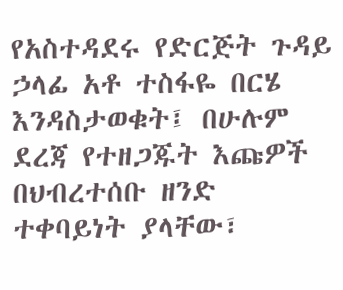የአስተዳደሩ የድርጅት ጉዳይ ኃላፊ አቶ ተስፋዬ በርሄ እንዳስታወቁት፤ በሁሉም ደረጃ የተዘጋጁት እጩዎች በህብረተሰቡ ዘንድ ተቀባይነት ያላቸው፣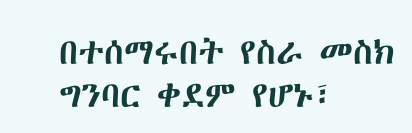በተሰማሩበት የስራ መስክ ግንባር ቀደም የሆኑ፣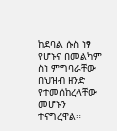ከደባል ሱስ ነፃ የሆኑና በመልካም ስነ ምግባራቸው በህዝብ ዘንድ የተመሰከረላቸው መሆኑን ተናግረዋል።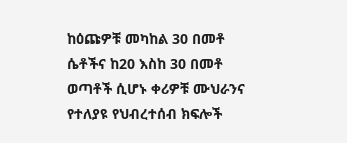ከዕጩዎቹ መካከል 30 በመቶ ሴቶችና ከ20 እስከ 30 በመቶ ወጣቶች ሲሆኑ ቀሪዎቹ ሙህራንና የተለያዩ የህብረተሰብ ክፍሎች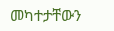መካተታቸውን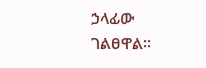ኃላፊው ገልፀዋል።